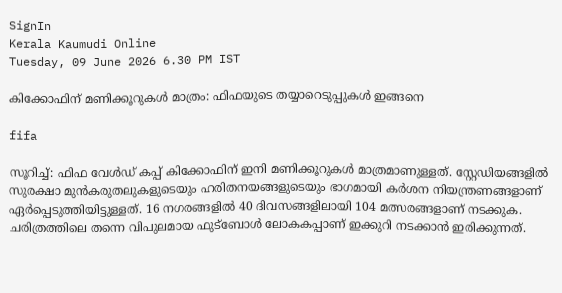SignIn
Kerala Kaumudi Online
Tuesday, 09 June 2026 6.30 PM IST

കിക്കോഫിന് മണിക്കൂറുകൾ മാത്രം: ഫിഫയുടെ തയ്യാറെടുപ്പുകൾ ഇങ്ങനെ

fifa

സൂറിച്ച്: ഫിഫ വേൾഡ് കപ്പ് കിക്കോഫിന് ഇനി മണിക്കൂറുകൾ മാത്രമാണുള്ളത്. സ്റ്റേഡിയങ്ങളിൽ സുരക്ഷാ മുൻകരുതലുകളുടെയും ഹരിതനയങ്ങളുടെയും ഭാഗമായി കർശന നിയന്ത്രണങ്ങളാണ് ഏർപ്പെടുത്തിയിട്ടുള്ളത്. 16 നഗരങ്ങളിൽ 40 ദിവസങ്ങളിലായി 104 മത്സരങ്ങളാണ് നടക്കുക. ചരിത്രത്തിലെ തന്നെ വിപുലമായ ഫുട്‌ബോൾ ലോകകപ്പാണ് ഇക്കുറി നടക്കാൻ ഇരിക്കുന്നത്.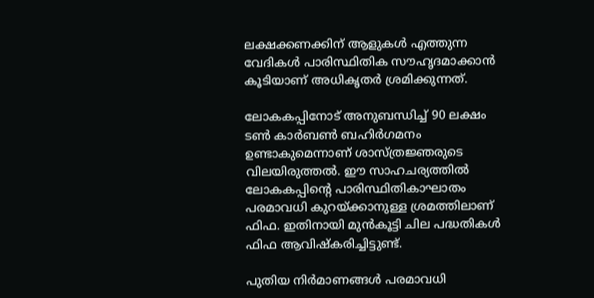ലക്ഷക്കണക്കിന് ആളുകൾ എത്തുന്ന വേദികൾ പാരിസ്ഥിതിക സൗഹൃദമാക്കാൻ കൂടിയാണ് അധികൃതർ ശ്രമിക്കുന്നത്.

ലോകകപ്പിനോട് അനുബന്ധിച്ച് 90 ലക്ഷം ടൺ കാർബൺ ബഹിർഗമനം ഉണ്ടാകുമെന്നാണ് ശാസ്ത്രജ്ഞരുടെ വിലയിരുത്തൽ. ഈ സാഹചര്യത്തിൽ ലോകകപ്പിന്റെ പാരിസ്ഥിതികാഘാതം പരമാവധി കുറയ്ക്കാനുള്ള ശ്രമത്തിലാണ് ഫിഫ. ഇതിനായി മുൻകൂട്ടി ചില പദ്ധതികൾ ഫിഫ ആവിഷ്കരിച്ചിട്ടുണ്ട്.

പുതിയ നിർമാണങ്ങൾ പരമാവധി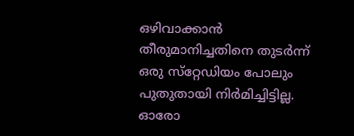ഒഴിവാക്കാൻ തീരുമാനിച്ചതിനെ തുടർന്ന് ഒരു സ്‌റ്റേഡിയം പോലും പുതുതായി നിർമിച്ചിട്ടില്ല. ഓരോ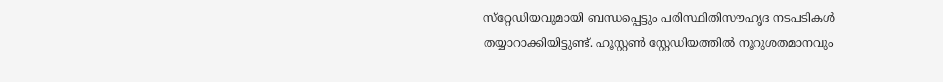സ്‌റ്റേഡിയവുമായി ബന്ധപ്പെട്ടും പരിസ്ഥിതിസൗഹൃദ നടപടികൾ തയ്യാറാക്കിയിട്ടുണ്ട്. ഹൂസ്റ്റൺ സ്റ്റേഡിയത്തിൽ നൂറുശതമാനവും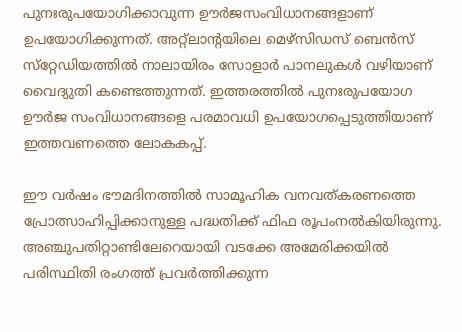പുനഃരുപയോഗിക്കാവുന്ന ഊർജസംവിധാനങ്ങളാണ് ഉപയോഗിക്കുന്നത്. അറ്റ്ലാന്റയിലെ മെഴ്സിഡസ് ബെൻസ് സ്‌റ്റേഡിയത്തിൽ നാലായിരം സോളാർ പാനലുകൾ വഴിയാണ് വൈദ്യുതി കണ്ടെത്തുന്നത്. ഇത്തരത്തിൽ പുനഃരുപയോഗ ഊർജ സംവിധാനങ്ങളെ പരമാവധി ഉപയോഗപ്പെടുത്തിയാണ് ഇത്തവണത്തെ ലോകകപ്പ്.

ഈ വർഷം ഭൗമദിനത്തിൽ സാമൂഹിക വനവത്കരണത്തെ പ്രോത്സാഹിപ്പിക്കാനുള്ള പദ്ധതിക്ക് ഫിഫ രൂപംനൽകിയിരുന്നു. അഞ്ചുപതിറ്റാണ്ടിലേറെയായി വടക്കേ അമേരിക്കയിൽ പരിസ്ഥിതി രംഗത്ത് പ്രവർത്തിക്കുന്ന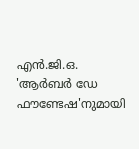എൻ.ജി.ഒ. 'ആർബർ ഡേ ഫൗണ്ടേഷ'നുമായി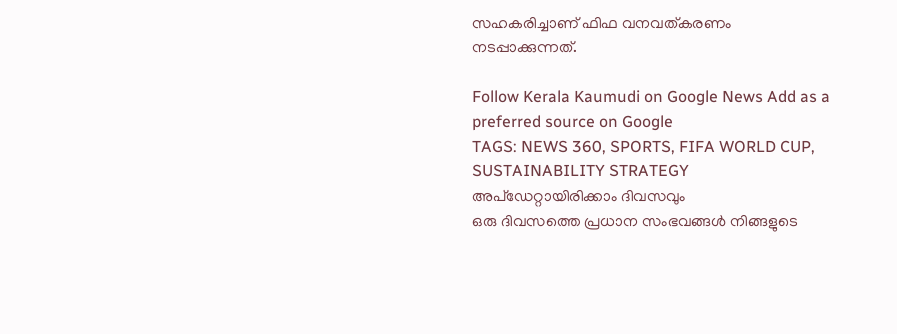സഹകരിച്ചാണ് ഫിഫ വനവത്കരണം നടപ്പാക്കുന്നത്.

Follow Kerala Kaumudi on Google News Add as a preferred source on Google
TAGS: NEWS 360, SPORTS, FIFA WORLD CUP, SUSTAINABILITY STRATEGY
അപ്ഡേറ്റായിരിക്കാം ദിവസവും
ഒരു ദിവസത്തെ പ്രധാന സംഭവങ്ങൾ നിങ്ങളുടെ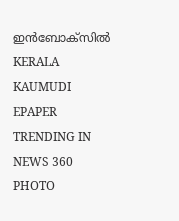ഇൻബോക്സിൽ
KERALA KAUMUDI EPAPER
TRENDING IN NEWS 360
PHOTO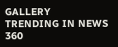GALLERY
TRENDING IN NEWS 360